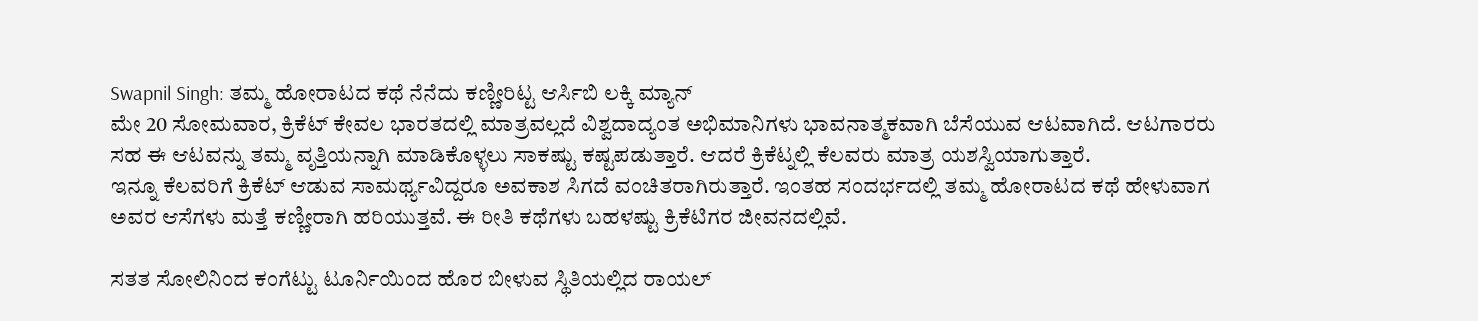Swapnil Singh: ತಮ್ಮ ಹೋರಾಟದ ಕಥೆ ನೆನೆದು ಕಣ್ಣೀರಿಟ್ಟ ಆರ್ಸಿಬಿ ಲಕ್ಕಿ ಮ್ಯಾನ್
ಮೇ 20 ಸೋಮವಾರ, ಕ್ರಿಕೆಟ್ ಕೇವಲ ಭಾರತದಲ್ಲಿ ಮಾತ್ರವಲ್ಲದೆ ವಿಶ್ವದಾದ್ಯಂತ ಅಭಿಮಾನಿಗಳು ಭಾವನಾತ್ಮಕವಾಗಿ ಬೆಸೆಯುವ ಆಟವಾಗಿದೆ. ಆಟಗಾರರು ಸಹ ಈ ಆಟವನ್ನು ತಮ್ಮ ವೃತ್ತಿಯನ್ನಾಗಿ ಮಾಡಿಕೊಳ್ಳಲು ಸಾಕಷ್ಟು ಕಷ್ಟಪಡುತ್ತಾರೆ. ಆದರೆ ಕ್ರಿಕೆಟ್ನಲ್ಲಿ ಕೆಲವರು ಮಾತ್ರ ಯಶಸ್ವಿಯಾಗುತ್ತಾರೆ.
ಇನ್ನೂ ಕೆಲವರಿಗೆ ಕ್ರಿಕೆಟ್ ಆಡುವ ಸಾಮರ್ಥ್ಯವಿದ್ದರೂ ಅವಕಾಶ ಸಿಗದೆ ವಂಚಿತರಾಗಿರುತ್ತಾರೆ. ಇಂತಹ ಸಂದರ್ಭದಲ್ಲಿ ತಮ್ಮ ಹೋರಾಟದ ಕಥೆ ಹೇಳುವಾಗ ಅವರ ಆಸೆಗಳು ಮತ್ತೆ ಕಣ್ಣೀರಾಗಿ ಹರಿಯುತ್ತವೆ. ಈ ರೀತಿ ಕಥೆಗಳು ಬಹಳಷ್ಟು ಕ್ರಿಕೆಟಿಗರ ಜೀವನದಲ್ಲಿವೆ.

ಸತತ ಸೋಲಿನಿಂದ ಕಂಗೆಟ್ಟು ಟೂರ್ನಿಯಿಂದ ಹೊರ ಬೀಳುವ ಸ್ಥಿತಿಯಲ್ಲಿದ ರಾಯಲ್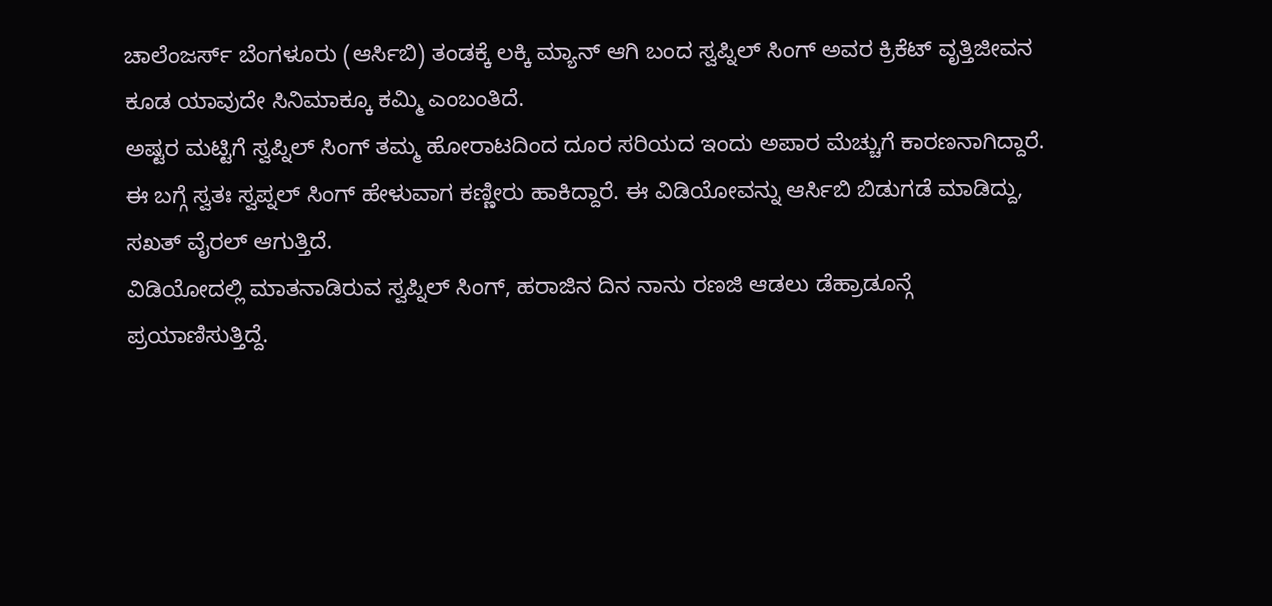ಚಾಲೆಂಜರ್ಸ್ ಬೆಂಗಳೂರು (ಆರ್ಸಿಬಿ) ತಂಡಕ್ಕೆ ಲಕ್ಕಿ ಮ್ಯಾನ್ ಆಗಿ ಬಂದ ಸ್ವಪ್ನಿಲ್ ಸಿಂಗ್ ಅವರ ಕ್ರಿಕೆಟ್ ವೃತ್ತಿಜೀವನ ಕೂಡ ಯಾವುದೇ ಸಿನಿಮಾಕ್ಕೂ ಕಮ್ಮಿ ಎಂಬಂತಿದೆ.
ಅಷ್ಟರ ಮಟ್ಟಿಗೆ ಸ್ವಪ್ನಿಲ್ ಸಿಂಗ್ ತಮ್ಮ ಹೋರಾಟದಿಂದ ದೂರ ಸರಿಯದ ಇಂದು ಅಪಾರ ಮೆಚ್ಚುಗೆ ಕಾರಣನಾಗಿದ್ದಾರೆ. ಈ ಬಗ್ಗೆ ಸ್ವತಃ ಸ್ವಪ್ನಲ್ ಸಿಂಗ್ ಹೇಳುವಾಗ ಕಣ್ಣೀರು ಹಾಕಿದ್ದಾರೆ. ಈ ವಿಡಿಯೋವನ್ನು ಆರ್ಸಿಬಿ ಬಿಡುಗಡೆ ಮಾಡಿದ್ದು, ಸಖತ್ ವೈರಲ್ ಆಗುತ್ತಿದೆ.
ವಿಡಿಯೋದಲ್ಲಿ ಮಾತನಾಡಿರುವ ಸ್ವಪ್ನಿಲ್ ಸಿಂಗ್, ಹರಾಜಿನ ದಿನ ನಾನು ರಣಜಿ ಆಡಲು ಡೆಹ್ರಾಡೂನ್ಗೆ ಪ್ರಯಾಣಿಸುತ್ತಿದ್ದೆ.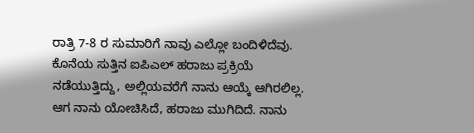ರಾತ್ರಿ 7-8 ರ ಸುಮಾರಿಗೆ ನಾವು ಎಲ್ಲೋ ಬಂದಿಳಿದೆವು. ಕೊನೆಯ ಸುತ್ತಿನ ಐಪಿಎಲ್ ಹರಾಜು ಪ್ರಕ್ರಿಯೆ ನಡೆಯುತ್ತಿದ್ದು, ಅಲ್ಲಿಯವರೆಗೆ ನಾನು ಆಯ್ಕೆ ಆಗಿರಲಿಲ್ಲ.
ಆಗ ನಾನು ಯೋಚಿಸಿದೆ, ಹರಾಜು ಮುಗಿದಿದೆ. ನಾನು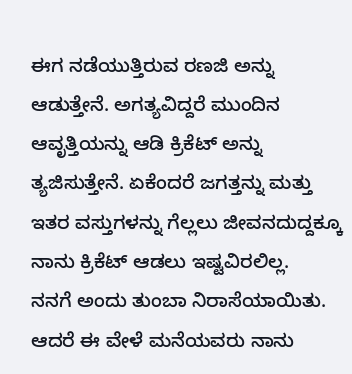ಈಗ ನಡೆಯುತ್ತಿರುವ ರಣಜಿ ಅನ್ನು ಆಡುತ್ತೇನೆ. ಅಗತ್ಯವಿದ್ದರೆ ಮುಂದಿನ ಆವೃತ್ತಿಯನ್ನು ಆಡಿ ಕ್ರಿಕೆಟ್ ಅನ್ನು ತ್ಯಜಿಸುತ್ತೇನೆ. ಏಕೆಂದರೆ ಜಗತ್ತನ್ನು ಮತ್ತು ಇತರ ವಸ್ತುಗಳನ್ನು ಗೆಲ್ಲಲು ಜೀವನದುದ್ದಕ್ಕೂ ನಾನು ಕ್ರಿಕೆಟ್ ಆಡಲು ಇಷ್ಟವಿರಲಿಲ್ಲ.
ನನಗೆ ಅಂದು ತುಂಬಾ ನಿರಾಸೆಯಾಯಿತು. ಆದರೆ ಈ ವೇಳೆ ಮನೆಯವರು ನಾನು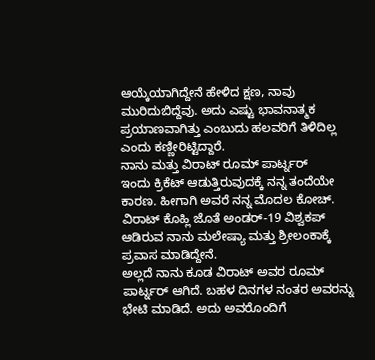ಆಯ್ಕೆಯಾಗಿದ್ದೇನೆ ಹೇಳಿದ ಕ್ಷಣ, ನಾವು ಮುರಿದುಬಿದ್ದೆವು. ಅದು ಎಷ್ಟು ಭಾವನಾತ್ಮಕ ಪ್ರಯಾಣವಾಗಿತ್ತು ಎಂಬುದು ಹಲವರಿಗೆ ತಿಳಿದಿಲ್ಲ ಎಂದು ಕಣ್ಣೀರಿಟ್ಟಿದ್ದಾರೆ.
ನಾನು ಮತ್ತು ವಿರಾಟ್ ರೂಮ್ ಪಾರ್ಟ್ನರ್
ಇಂದು ಕ್ರಿಕೆಟ್ ಆಡುತ್ತಿರುವುದಕ್ಕೆ ನನ್ನ ತಂದೆಯೇ ಕಾರಣ. ಹೀಗಾಗಿ ಅವರೆ ನನ್ನ ಮೊದಲ ಕೋಚ್. ವಿರಾಟ್ ಕೊಹ್ಲಿ ಜೊತೆ ಅಂಡರ್-19 ವಿಶ್ವಕಪ್ ಆಡಿರುವ ನಾನು ಮಲೇಷ್ಯಾ ಮತ್ತು ಶ್ರೀಲಂಕಾಕ್ಕೆ ಪ್ರವಾಸ ಮಾಡಿದ್ದೇನೆ.
ಅಲ್ಲದೆ ನಾನು ಕೂಡ ವಿರಾಟ್ ಅವರ ರೂಮ್ ಪಾರ್ಟ್ನರ್ ಆಗಿದೆ. ಬಹಳ ದಿನಗಳ ನಂತರ ಅವರನ್ನು ಭೇಟಿ ಮಾಡಿದೆ. ಅದು ಅವರೊಂದಿಗೆ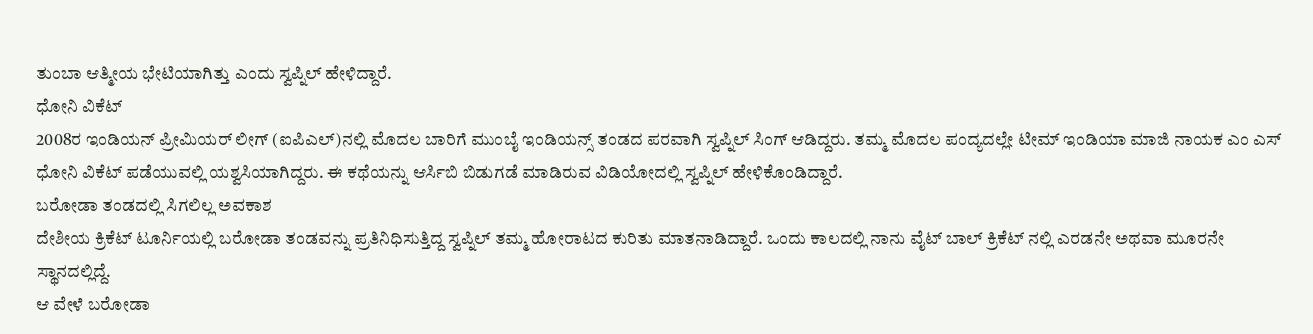ತುಂಬಾ ಆತ್ಮೀಯ ಭೇಟಿಯಾಗಿತ್ತು ಎಂದು ಸ್ವಪ್ನಿಲ್ ಹೇಳಿದ್ದಾರೆ.
ಧೋನಿ ವಿಕೆಟ್
2008ರ ಇಂಡಿಯನ್ ಪ್ರೀಮಿಯರ್ ಲೀಗ್ (ಐಪಿಎಲ್)ನಲ್ಲಿ ಮೊದಲ ಬಾರಿಗೆ ಮುಂಬೈ ಇಂಡಿಯನ್ಸ್ ತಂಡದ ಪರವಾಗಿ ಸ್ವಪ್ನಿಲ್ ಸಿಂಗ್ ಆಡಿದ್ದರು. ತಮ್ಮ ಮೊದಲ ಪಂದ್ಯದಲ್ಲೇ ಟೀಮ್ ಇಂಡಿಯಾ ಮಾಜಿ ನಾಯಕ ಎಂ ಎಸ್ ಧೋನಿ ವಿಕೆಟ್ ಪಡೆಯುವಲ್ಲಿ ಯಶ್ವಸಿಯಾಗಿದ್ದರು. ಈ ಕಥೆಯನ್ನು ಆರ್ಸಿಬಿ ಬಿಡುಗಡೆ ಮಾಡಿರುವ ವಿಡಿಯೋದಲ್ಲಿ ಸ್ವಪ್ನಿಲ್ ಹೇಳಿಕೊಂಡಿದ್ದಾರೆ.
ಬರೋಡಾ ತಂಡದಲ್ಲಿ ಸಿಗಲಿಲ್ಲ ಅವಕಾಶ
ದೇಶೀಯ ಕ್ರಿಕೆಟ್ ಟೂರ್ನಿಯಲ್ಲಿ ಬರೋಡಾ ತಂಡವನ್ನು ಪ್ರತಿನಿಧಿಸುತ್ತಿದ್ದ ಸ್ವಪ್ನಿಲ್ ತಮ್ಮ ಹೋರಾಟದ ಕುರಿತು ಮಾತನಾಡಿದ್ದಾರೆ. ಒಂದು ಕಾಲದಲ್ಲಿ ನಾನು ವೈಟ್ ಬಾಲ್ ಕ್ರಿಕೆಟ್ ನಲ್ಲಿ ಎರಡನೇ ಅಥವಾ ಮೂರನೇ ಸ್ಥಾನದಲ್ಲಿದ್ದೆ.
ಆ ವೇಳೆ ಬರೋಡಾ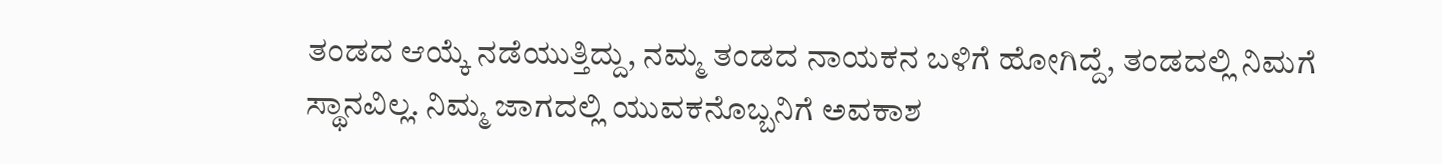ತಂಡದ ಆಯ್ಕೆ ನಡೆಯುತ್ತಿದ್ದು, ನಮ್ಮ ತಂಡದ ನಾಯಕನ ಬಳಿಗೆ ಹೋಗಿದ್ದೆ, ತಂಡದಲ್ಲಿ ನಿಮಗೆ ಸ್ಥಾನವಿಲ್ಲ. ನಿಮ್ಮ ಜಾಗದಲ್ಲಿ ಯುವಕನೊಬ್ಬನಿಗೆ ಅವಕಾಶ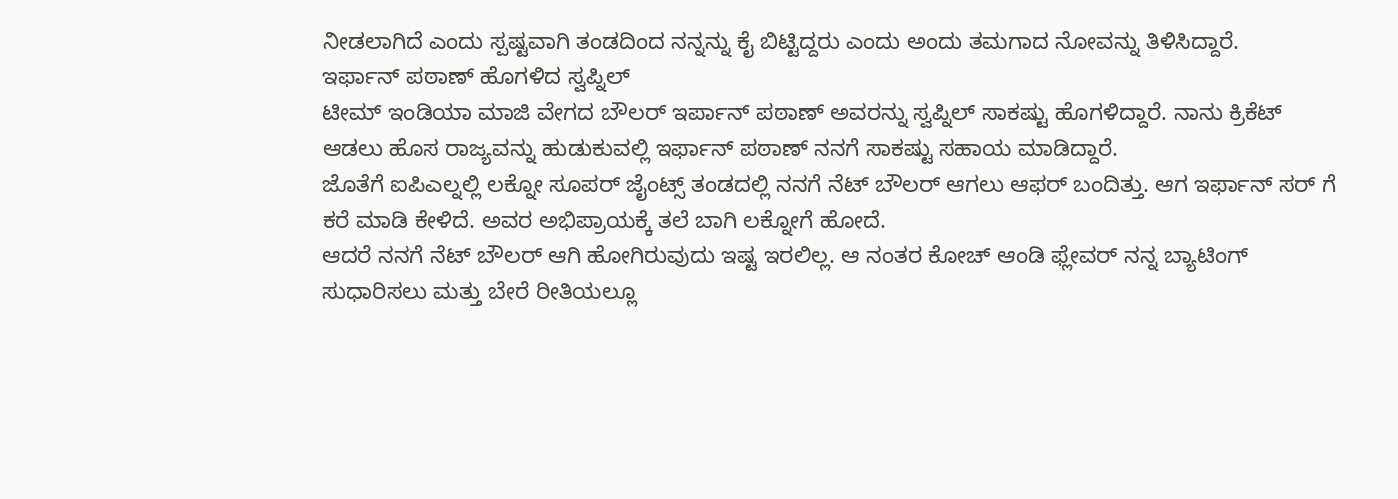ನೀಡಲಾಗಿದೆ ಎಂದು ಸ್ಪಷ್ಟವಾಗಿ ತಂಡದಿಂದ ನನ್ನನ್ನು ಕೈ ಬಿಟ್ಟಿದ್ದರು ಎಂದು ಅಂದು ತಮಗಾದ ನೋವನ್ನು ತಿಳಿಸಿದ್ದಾರೆ.
ಇರ್ಫಾನ್ ಪಠಾಣ್ ಹೊಗಳಿದ ಸ್ವಪ್ನಿಲ್
ಟೀಮ್ ಇಂಡಿಯಾ ಮಾಜಿ ವೇಗದ ಬೌಲರ್ ಇರ್ಪಾನ್ ಪಠಾಣ್ ಅವರನ್ನು ಸ್ವಪ್ನಿಲ್ ಸಾಕಷ್ಟು ಹೊಗಳಿದ್ದಾರೆ. ನಾನು ಕ್ರಿಕೆಟ್ ಆಡಲು ಹೊಸ ರಾಜ್ಯವನ್ನು ಹುಡುಕುವಲ್ಲಿ ಇರ್ಫಾನ್ ಪಠಾಣ್ ನನಗೆ ಸಾಕಷ್ಟು ಸಹಾಯ ಮಾಡಿದ್ದಾರೆ.
ಜೊತೆಗೆ ಐಪಿಎಲ್ನಲ್ಲಿ ಲಕ್ನೋ ಸೂಪರ್ ಜೈಂಟ್ಸ್ ತಂಡದಲ್ಲಿ ನನಗೆ ನೆಟ್ ಬೌಲರ್ ಆಗಲು ಆಫರ್ ಬಂದಿತ್ತು. ಆಗ ಇರ್ಫಾನ್ ಸರ್ ಗೆ ಕರೆ ಮಾಡಿ ಕೇಳಿದೆ. ಅವರ ಅಭಿಪ್ರಾಯಕ್ಕೆ ತಲೆ ಬಾಗಿ ಲಕ್ನೋಗೆ ಹೋದೆ.
ಆದರೆ ನನಗೆ ನೆಟ್ ಬೌಲರ್ ಆಗಿ ಹೋಗಿರುವುದು ಇಷ್ಟ ಇರಲಿಲ್ಲ. ಆ ನಂತರ ಕೋಚ್ ಆಂಡಿ ಫ್ಲೇವರ್ ನನ್ನ ಬ್ಯಾಟಿಂಗ್ ಸುಧಾರಿಸಲು ಮತ್ತು ಬೇರೆ ರೀತಿಯಲ್ಲೂ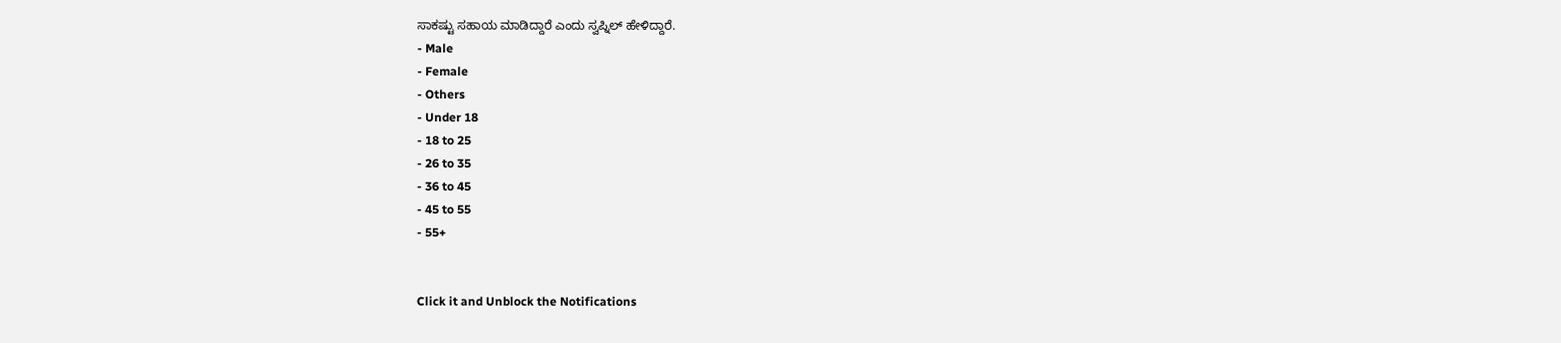ಸಾಕಷ್ಟು ಸಹಾಯ ಮಾಡಿದ್ದಾರೆ ಎಂದು ಸ್ವಪ್ನಿಲ್ ಹೇಳಿದ್ದಾರೆ.
- Male
- Female
- Others
- Under 18
- 18 to 25
- 26 to 35
- 36 to 45
- 45 to 55
- 55+


Click it and Unblock the Notifications